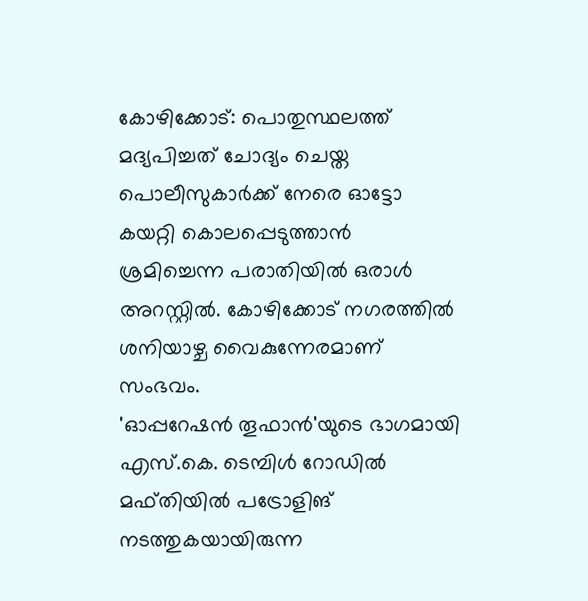കോഴിക്കോട്: പൊതുസ്ഥലത്ത് മദ്യപിച്ചത് ചോദ്യം ചെയ്ത പൊലീസുകാർക്ക് നേരെ ഓട്ടോ കയറ്റി കൊലപ്പെടുത്താൻ ശ്രമിച്ചെന്ന പരാതിയിൽ ഒരാൾ അറസ്റ്റിൽ. കോഴിക്കോട് നഗരത്തിൽ ശനിയാഴ്ച വൈകുന്നേരമാണ് സംഭവം.
'ഓപ്പറേഷൻ തൂഫാൻ'യുടെ ഭാഗമായി എസ്.കെ. ടെമ്പിൾ റോഡിൽ മഫ്തിയിൽ പട്രോളിങ് നടത്തുകയായിരുന്ന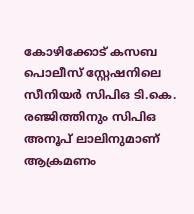കോഴിക്കോട് കസബ പൊലീസ് സ്റ്റേഷനിലെ സീനിയർ സിപിഒ ടി.കെ. രഞ്ജിത്തിനും സിപിഒ അനൂപ് ലാലിനുമാണ് ആക്രമണം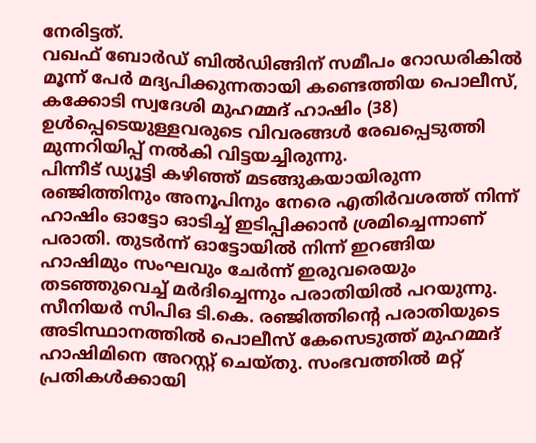നേരിട്ടത്.
വഖഫ് ബോർഡ് ബിൽഡിങ്ങിന് സമീപം റോഡരികിൽ മൂന്ന് പേർ മദ്യപിക്കുന്നതായി കണ്ടെത്തിയ പൊലീസ്, കക്കോടി സ്വദേശി മുഹമ്മദ് ഹാഷിം (38) ഉൾപ്പെടെയുള്ളവരുടെ വിവരങ്ങൾ രേഖപ്പെടുത്തി മുന്നറിയിപ്പ് നൽകി വിട്ടയച്ചിരുന്നു.
പിന്നീട് ഡ്യൂട്ടി കഴിഞ്ഞ് മടങ്ങുകയായിരുന്ന രഞ്ജിത്തിനും അനൂപിനും നേരെ എതിർവശത്ത് നിന്ന് ഹാഷിം ഓട്ടോ ഓടിച്ച് ഇടിപ്പിക്കാൻ ശ്രമിച്ചെന്നാണ് പരാതി. തുടർന്ന് ഓട്ടോയിൽ നിന്ന് ഇറങ്ങിയ ഹാഷിമും സംഘവും ചേർന്ന് ഇരുവരെയും തടഞ്ഞുവെച്ച് മർദിച്ചെന്നും പരാതിയിൽ പറയുന്നു.
സീനിയർ സിപിഒ ടി.കെ. രഞ്ജിത്തിന്റെ പരാതിയുടെ അടിസ്ഥാനത്തിൽ പൊലീസ് കേസെടുത്ത് മുഹമ്മദ് ഹാഷിമിനെ അറസ്റ്റ് ചെയ്തു. സംഭവത്തിൽ മറ്റ് പ്രതികൾക്കായി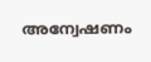അന്വേഷണം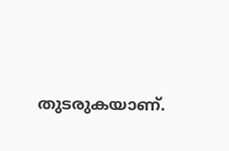തുടരുകയാണ്.